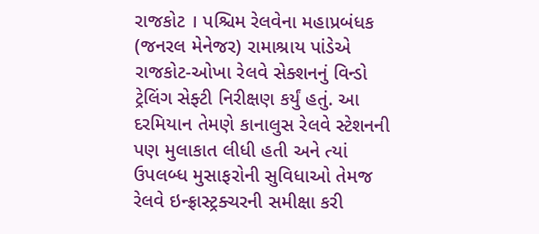રાજકોટ । પશ્ચિમ રેલવેના મહાપ્રબંધક (જનરલ મેનેજર) રામાશ્રાય પાંડેએ રાજકોટ-ઓખા રેલવે સેક્શનનું વિન્ડો ટ્રેલિંગ સેફ્ટી નિરીક્ષણ કર્યું હતું. આ દરમિયાન તેમણે કાનાલુસ રેલવે સ્ટેશનની પણ મુલાકાત લીધી હતી અને ત્યાં ઉપલબ્ધ મુસાફરોની સુવિધાઓ તેમજ રેલવે ઇન્ફ્રાસ્ટ્રક્ચરની સમીક્ષા કરી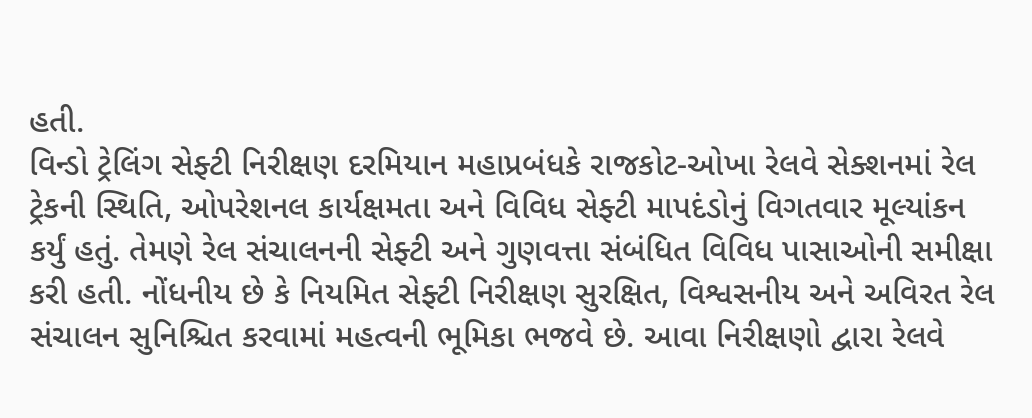હતી.
વિન્ડો ટ્રેલિંગ સેફ્ટી નિરીક્ષણ દરમિયાન મહાપ્રબંધકે રાજકોટ-ઓખા રેલવે સેક્શનમાં રેલ ટ્રેકની સ્થિતિ, ઓપરેશનલ કાર્યક્ષમતા અને વિવિધ સેફ્ટી માપદંડોનું વિગતવાર મૂલ્યાંકન કર્યું હતું. તેમણે રેલ સંચાલનની સેફ્ટી અને ગુણવત્તા સંબંધિત વિવિધ પાસાઓની સમીક્ષા કરી હતી. નોંધનીય છે કે નિયમિત સેફ્ટી નિરીક્ષણ સુરક્ષિત, વિશ્વસનીય અને અવિરત રેલ સંચાલન સુનિશ્ચિત કરવામાં મહત્વની ભૂમિકા ભજવે છે. આવા નિરીક્ષણો દ્વારા રેલવે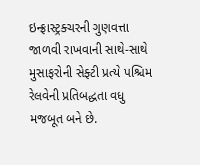ઇન્ફ્રાસ્ટ્રક્ચરની ગુણવત્તા જાળવી રાખવાની સાથે-સાથે મુસાફરોની સેફ્ટી પ્રત્યે પશ્ચિમ રેલવેની પ્રતિબદ્ધતા વધુ મજબૂત બને છે.